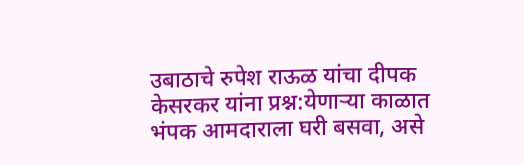उबाठाचे रुपेश राऊळ यांचा दीपक केसरकर यांना प्रश्न:येणाऱ्या काळात भंपक आमदाराला घरी बसवा, असे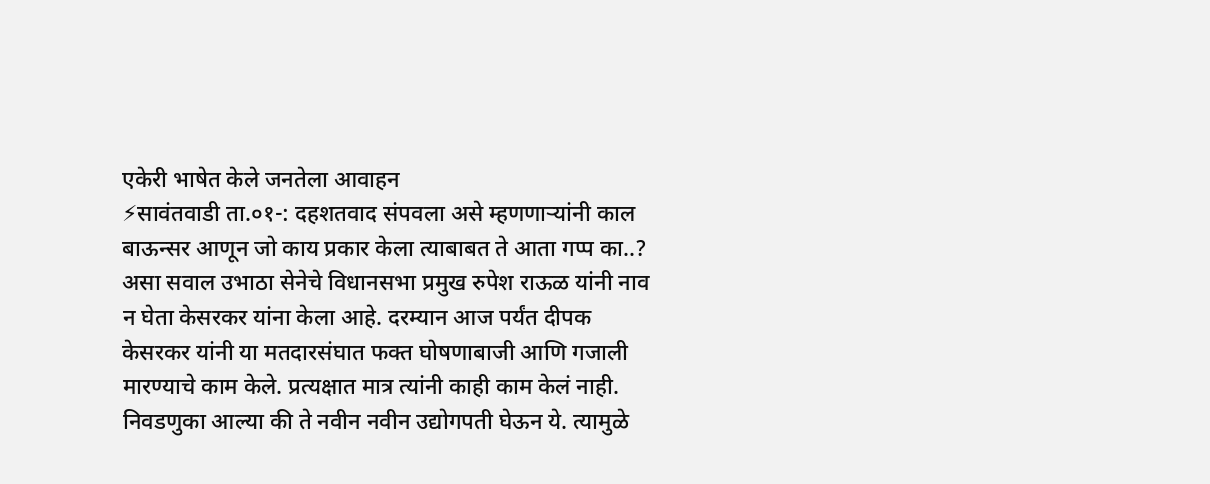एकेरी भाषेत केले जनतेला आवाहन
⚡सावंतवाडी ता.०१-: दहशतवाद संपवला असे म्हणणाऱ्यांनी काल बाऊन्सर आणून जो काय प्रकार केला त्याबाबत ते आता गप्प का..? असा सवाल उभाठा सेनेचे विधानसभा प्रमुख रुपेश राऊळ यांनी नाव न घेता केसरकर यांना केला आहे. दरम्यान आज पर्यंत दीपक केसरकर यांनी या मतदारसंघात फक्त घोषणाबाजी आणि गजाली मारण्याचे काम केले. प्रत्यक्षात मात्र त्यांनी काही काम केलं नाही. निवडणुका आल्या की ते नवीन नवीन उद्योगपती घेऊन ये. त्यामुळे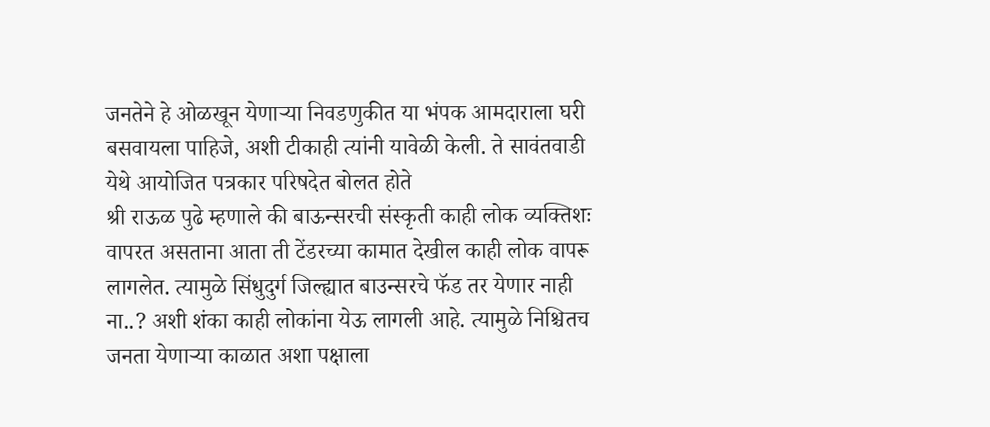जनतेने हे ओळखून येणाऱ्या निवडणुकीत या भंपक आमदाराला घरी बसवायला पाहिजे, अशी टीकाही त्यांनी यावेळी केली. ते सावंतवाडी येथे आयोजित पत्रकार परिषदेत बोलत होते
श्री राऊळ पुढे म्हणाले की बाऊन्सरची संस्कृती काही लोक व्यक्तिशः वापरत असताना आता ती टेंडरच्या कामात देखील काही लोक वापरू लागलेत. त्यामुळे सिंधुदुर्ग जिल्ह्यात बाउन्सरचे फॅड तर येणार नाही ना..? अशी शंका काही लोकांना येऊ लागली आहे. त्यामुळे निश्चितच जनता येणाऱ्या काळात अशा पक्षाला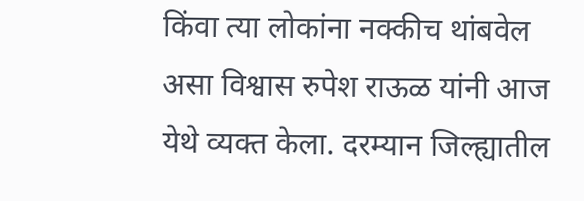किंवा त्या लोकांना नक्कीच थांबवेल असा विश्वास रुपेश राऊळ यांनी आज येथे व्यक्त केला. दरम्यान जिल्ह्यातील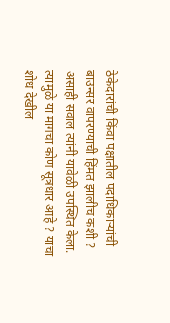ठेकेदारांची किंवा पक्षातील पदाधिकाऱ्यांची बाउन्सर वापरण्याची हिंमत झालीच कशी ? असाही सवाल त्यांनी यावेळी उपस्थित केला. त्यामुळे या मागचा कोण सूत्रधार आहे ? याचा शोध देखील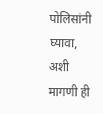पोलिसांनी घ्यावा, अशी मागणी ही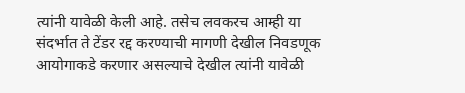त्यांनी यावेळी केली आहे. तसेच लवकरच आम्ही या संदर्भात ते टेंडर रद्द करण्याची मागणी देखील निवडणूक आयोगाकडे करणार असल्याचे देखील त्यांनी यावेळी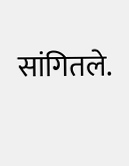सांगितले.